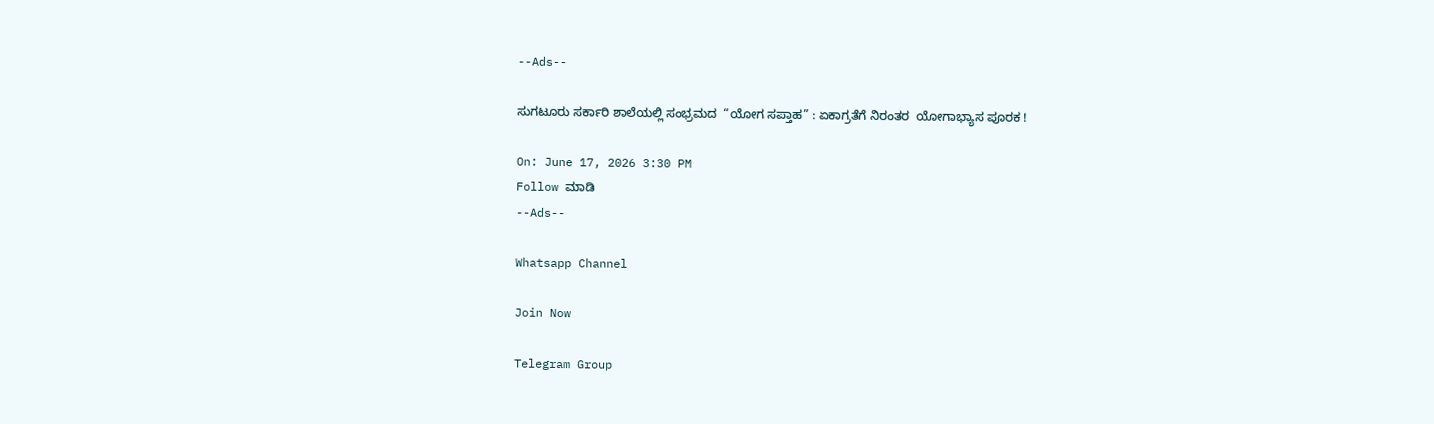--Ads--

ಸುಗಟೂರು ಸರ್ಕಾರಿ ಶಾಲೆಯಲ್ಲಿ ಸಂಭ್ರಮದ  “ಯೋಗ ಸಪ್ತಾಹ” : ಏಕಾಗ್ರತೆಗೆ ನಿರಂತರ  ಯೋಗಾಭ್ಯಾಸ ಪೂರಕ !

On: June 17, 2026 3:30 PM
Follow ಮಾಡಿ
--Ads--

Whatsapp Channel

Join Now

Telegram Group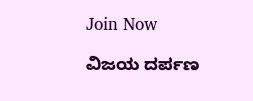Join Now

ವಿಜಯ ದರ್ಪಣ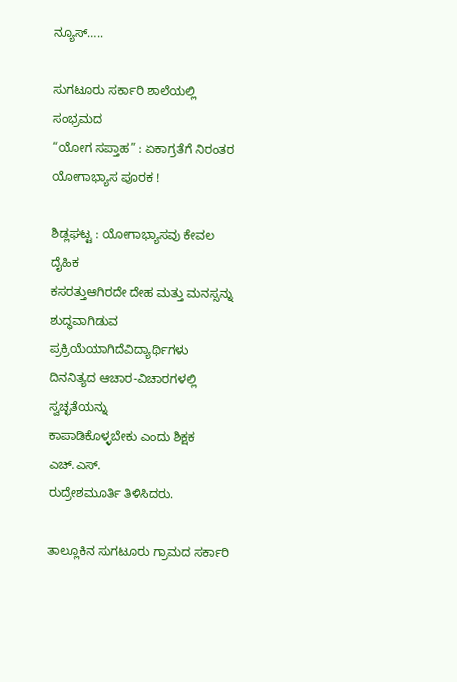ನ್ಯೂಸ್…..

ಸುಗಟೂರು ಸರ್ಕಾರಿ ಶಾಲೆಯಲ್ಲಿ ಸಂಭ್ರಮದ
“ಯೋಗ ಸಪ್ತಾಹ” : ಏಕಾಗ್ರತೆಗೆ ನಿರಂತರ
ಯೋಗಾಭ್ಯಾಸ ಪೂರಕ !

ಶಿಡ್ಲಘಟ್ಟ : ಯೋಗಾಭ್ಯಾಸವು ಕೇವಲ ದೈಹಿಕ
ಕಸರತ್ತುಆಗಿರದೇ ದೇಹ ಮತ್ತು ಮನಸ್ಸನ್ನು
ಶುದ್ಧವಾಗಿಡುವ ಪ್ರಕ್ರಿಯೆಯಾಗಿದೆವಿದ್ಯಾರ್ಥಿಗಳು
ದಿನನಿತ್ಯದ ಆಚಾರ-ವಿಚಾರಗಳಲ್ಲಿ ಸ್ವಚ್ಛತೆಯನ್ನು
ಕಾಪಾಡಿಕೊಳ್ಳಬೇಕು ಎಂದು ಶಿಕ್ಷಕ ಎಚ್‌.ಎಸ್‌.
ರುದ್ರೇಶಮೂರ್ತಿ ತಿಳಿಸಿದರು.

ತಾಲ್ಲೂಕಿನ ಸುಗಟೂರು ಗ್ರಾಮದ ಸರ್ಕಾರಿ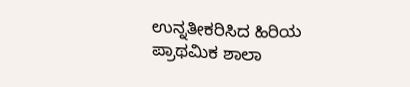ಉನ್ನತೀಕರಿಸಿದ ಹಿರಿಯ ಪ್ರಾಥಮಿಕ ಶಾಲಾ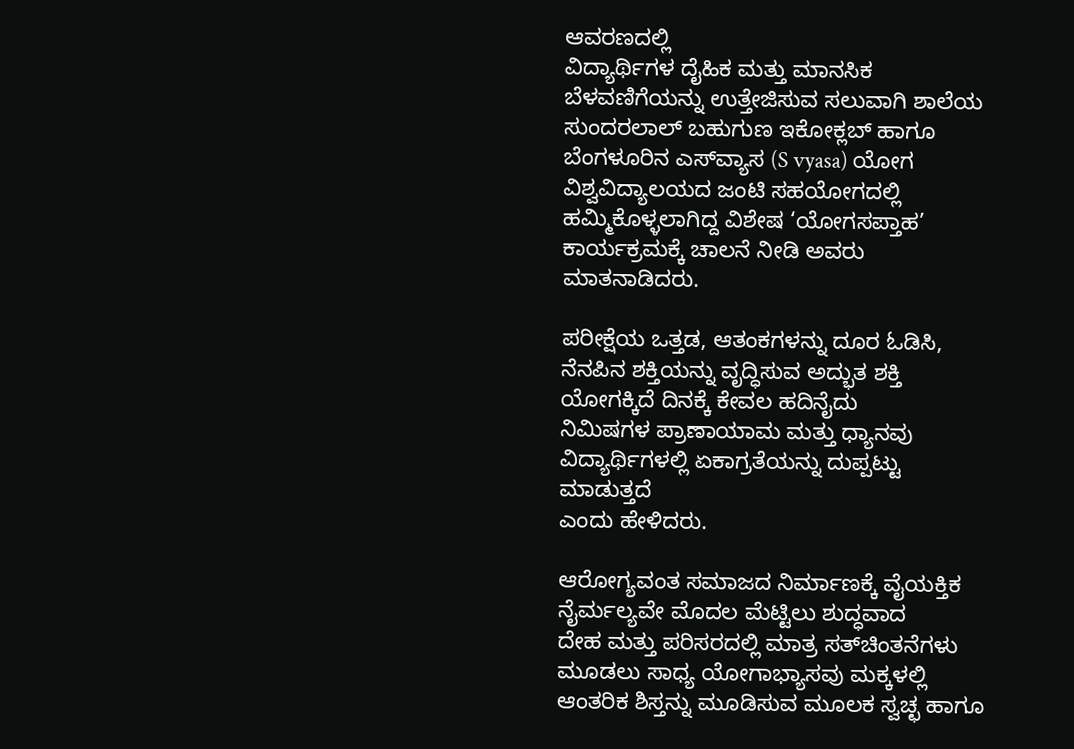ಆವರಣದಲ್ಲಿ
ವಿದ್ಯಾರ್ಥಿಗಳ ದೈಹಿಕ ಮತ್ತು ಮಾನಸಿಕ ಬೆಳವಣಿಗೆಯನ್ನು ಉತ್ತೇಜಿಸುವ ಸಲುವಾಗಿ ಶಾಲೆಯ ಸುಂದರಲಾಲ್ ಬಹುಗುಣ ಇಕೋಕ್ಲಬ್ ಹಾಗೂ ಬೆಂಗಳೂರಿನ ಎಸ್‌ವ್ಯಾಸ (S vyasa) ಯೋಗ ವಿಶ್ವವಿದ್ಯಾಲಯದ ಜಂಟಿ ಸಹಯೋಗದಲ್ಲಿ ಹಮ್ಮಿಕೊಳ್ಳಲಾಗಿದ್ದ ವಿಶೇಷ ‘ಯೋಗಸಪ್ತಾಹ’ ಕಾರ್ಯಕ್ರಮಕ್ಕೆ ಚಾಲನೆ ನೀಡಿ ಅವರು ಮಾತನಾಡಿದರು.

ಪರೀಕ್ಷೆಯ ಒತ್ತಡ, ಆತಂಕಗಳನ್ನು ದೂರ ಓಡಿಸಿ,
ನೆನಪಿನ ಶಕ್ತಿಯನ್ನು ವೃದ್ಧಿಸುವ ಅದ್ಭುತ ಶಕ್ತಿ
ಯೋಗಕ್ಕಿದೆ ದಿನಕ್ಕೆ ಕೇವಲ ಹದಿನೈದು
ನಿಮಿಷಗಳ ಪ್ರಾಣಾಯಾಮ ಮತ್ತು ಧ್ಯಾನವು ವಿದ್ಯಾರ್ಥಿಗಳಲ್ಲಿ ಏಕಾಗ್ರತೆಯನ್ನು ದುಪ್ಪಟ್ಟು ಮಾಡುತ್ತದೆ
ಎಂದು ಹೇಳಿದರು.

ಆರೋಗ್ಯವಂತ ಸಮಾಜದ ನಿರ್ಮಾಣಕ್ಕೆ ವೈಯಕ್ತಿಕ ನೈರ್ಮಲ್ಯವೇ ಮೊದಲ ಮೆಟ್ಟಿಲು ಶುದ್ಧವಾದ
ದೇಹ ಮತ್ತು ಪರಿಸರದಲ್ಲಿ ಮಾತ್ರ ಸತ್‌ಚಿಂತನೆಗಳು ಮೂಡಲು ಸಾಧ್ಯ ಯೋಗಾಭ್ಯಾಸವು ಮಕ್ಕಳಲ್ಲಿ
ಆಂತರಿಕ ಶಿಸ್ತನ್ನು ಮೂಡಿಸುವ ಮೂಲಕ ಸ್ವಚ್ಛ ಹಾಗೂ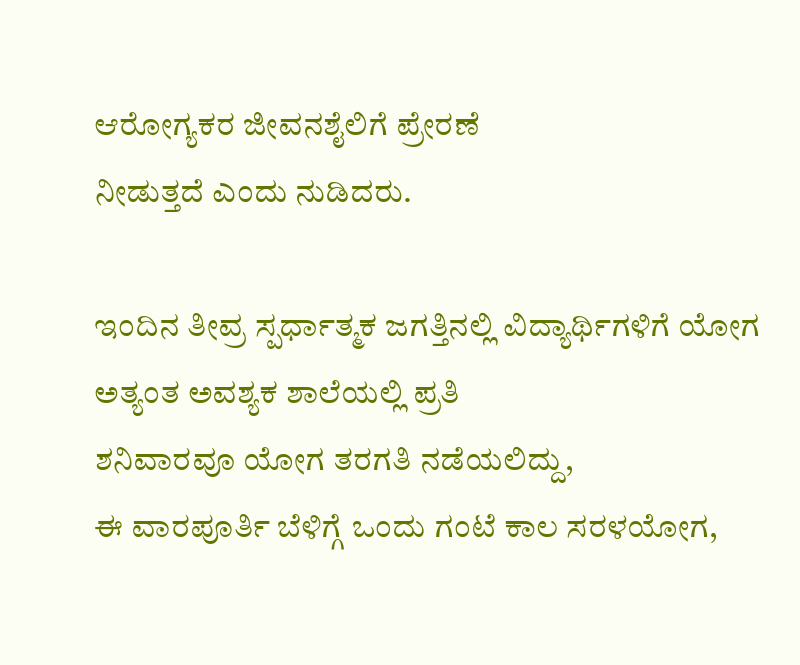ಆರೋಗ್ಯಕರ ಜೀವನಶೈಲಿಗೆ ಪ್ರೇರಣೆ
ನೀಡುತ್ತದೆ ಎಂದು ನುಡಿದರು.

ಇಂದಿನ ತೀವ್ರ ಸ್ಪರ್ಧಾತ್ಮಕ ಜಗತ್ತಿನಲ್ಲಿ ವಿದ್ಯಾರ್ಥಿಗಳಿಗೆ ಯೋಗ ಅತ್ಯಂತ ಅವಶ್ಯಕ ಶಾಲೆಯಲ್ಲಿ ಪ್ರತಿ
ಶನಿವಾರವೂ ಯೋಗ ತರಗತಿ ನಡೆಯಲಿದ್ದು,
ಈ ವಾರಪೂರ್ತಿ ಬೆಳಿಗ್ಗೆ ಒಂದು ಗಂಟೆ ಕಾಲ ಸರಳಯೋಗ,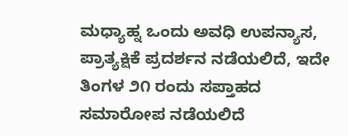ಮಧ್ಯಾಹ್ನ ಒಂದು ಅವಧಿ ಉಪನ್ಯಾಸ,
ಪ್ರಾತ್ಯಕ್ಷಿಕೆ ಪ್ರದರ್ಶನ ನಡೆಯಲಿದೆ, ಇದೇ ತಿಂಗಳ ೨೧ ರಂದು ಸಪ್ತಾಹದ ಸಮಾರೋಪ ನಡೆಯಲಿದೆ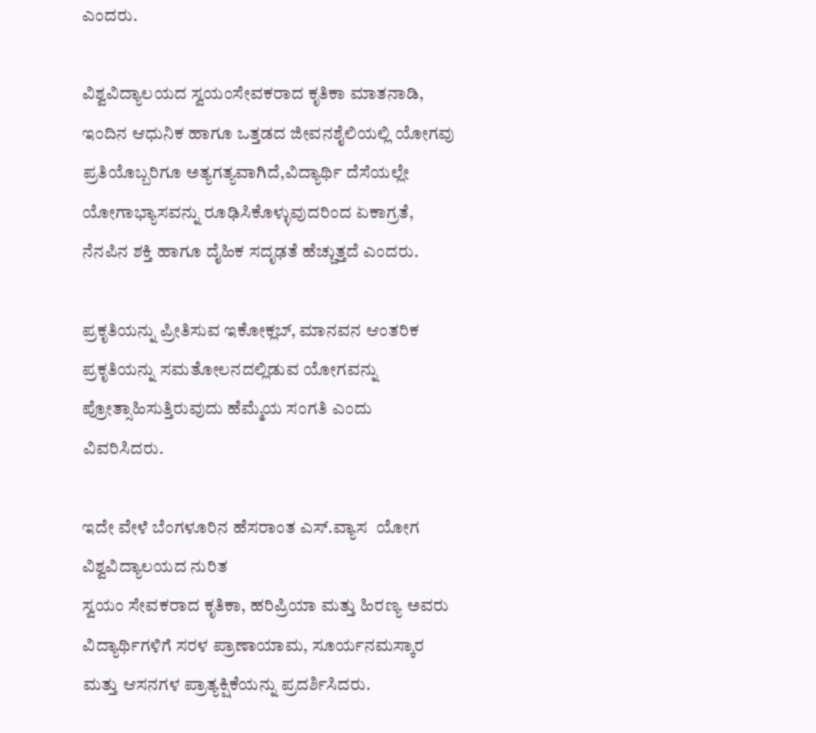ಎಂದರು.

ವಿಶ್ವವಿದ್ಯಾಲಯದ ಸ್ವಯಂಸೇವಕರಾದ ಕೃತಿಕಾ ಮಾತನಾಡಿ, ಇಂದಿನ ಆಧುನಿಕ ಹಾಗೂ ಒತ್ತಡದ ಜೀವನಶೈಲಿಯಲ್ಲಿ ಯೋಗವು ಪ್ರತಿಯೊಬ್ಬರಿಗೂ ಅತ್ಯಗತ್ಯವಾಗಿದೆ,ವಿದ್ಯಾರ್ಥಿ ದೆಸೆಯಲ್ಲೇ ಯೋಗಾಭ್ಯಾಸವನ್ನು ರೂಢಿಸಿಕೊಳ್ಳುವುದರಿಂದ ಏಕಾಗ್ರತೆ, ನೆನಪಿನ ಶಕ್ತಿ ಹಾಗೂ ದೈಹಿಕ ಸದೃಢತೆ ಹೆಚ್ಚುತ್ತದೆ ಎಂದರು.

ಪ್ರಕೃತಿಯನ್ನು ಪ್ರೀತಿಸುವ ಇಕೋಕ್ಲಬ್, ಮಾನವನ ಆಂತರಿಕ ಪ್ರಕೃತಿಯನ್ನು ಸಮತೋಲನದಲ್ಲಿಡುವ ಯೋಗವನ್ನು ಪ್ರೋತ್ಸಾಹಿಸುತ್ತಿರುವುದು ಹೆಮ್ಮೆಯ ಸಂಗತಿ ಎಂದು ವಿವರಿಸಿದರು.

ಇದೇ ವೇಳೆ ಬೆಂಗಳೂರಿನ ಹೆಸರಾಂತ ಎಸ್‌.ವ್ಯಾಸ  ಯೋಗ ವಿಶ್ವವಿದ್ಯಾಲಯದ ನುರಿತ
ಸ್ವಯಂ ಸೇವಕರಾದ ಕೃತಿಕಾ, ಹರಿಪ್ರಿಯಾ ಮತ್ತು ಹಿರಣ್ಯ ಅವರು ವಿದ್ಯಾರ್ಥಿಗಳಿಗೆ ಸರಳ ಪ್ರಾಣಾಯಾಮ, ಸೂರ್ಯನಮಸ್ಕಾರ ಮತ್ತು ಆಸನಗಳ ಪ್ರಾತ್ಯಕ್ಷಿಕೆಯನ್ನು ಪ್ರದರ್ಶಿಸಿದರು.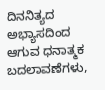ದಿನನಿತ್ಯದ ಅಭ್ಯಾಸದಿಂದ ಆಗುವ ಧನಾತ್ಮಕ ಬದಲಾವಣೆಗಳು,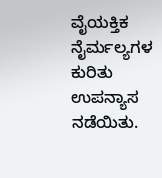ವೈಯಕ್ತಿಕ ನೈರ್ಮಲ್ಯಗಳ ಕುರಿತು
ಉಪನ್ಯಾಸ ನಡೆಯಿತು.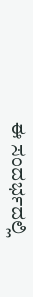ಈ ಸಂದರ್ಭದಲ್ಲಿ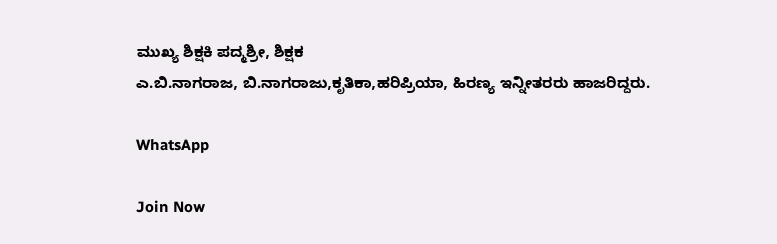ಮುಖ್ಯ ಶಿಕ್ಷಕಿ ಪದ್ಮಶ್ರೀ, ಶಿಕ್ಷಕ
ಎ.ಬಿ.ನಾಗರಾಜ, ಬಿ.ನಾಗರಾಜು,ಕೃತಿಕಾ,ಹರಿಪ್ರಿಯಾ, ಹಿರಣ್ಯ ಇನ್ನೀತರರು ಹಾಜರಿದ್ದರು.

WhatsApp

Join Now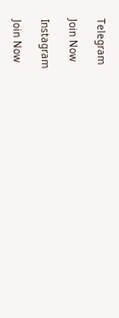Telegram

Join Now

Instagram

Join Now